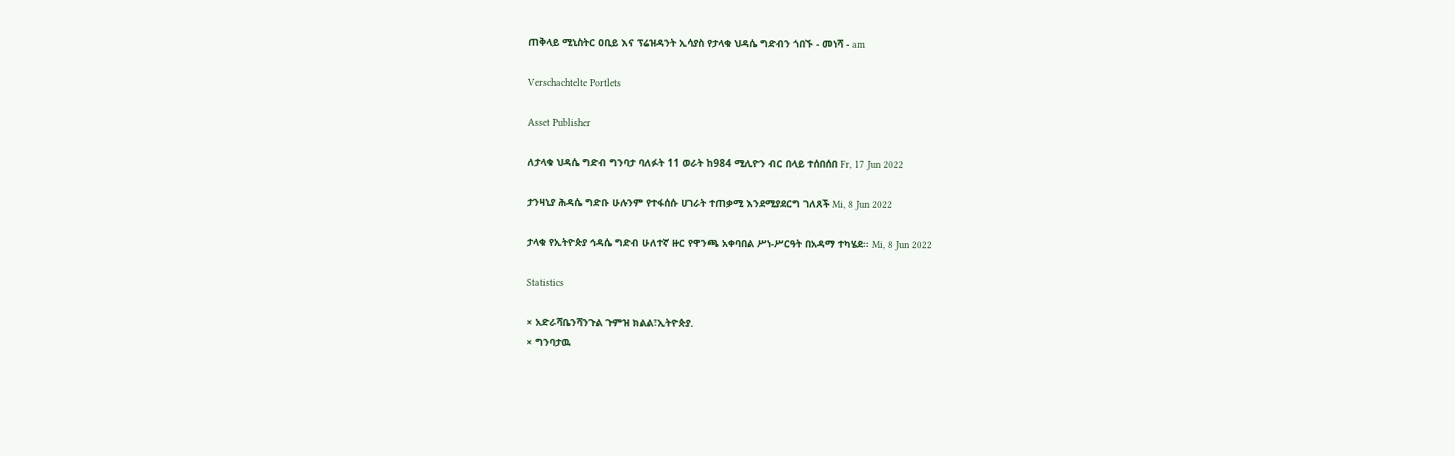ጠቅላይ ሚኒስትር ዐቢይ እና ፕሬዝዳንት ኢሳያስ የታላቁ ህዳሴ ግድብን ጎበኙ - መነሻ - am

Verschachtelte Portlets

Asset Publisher

ለታላቁ ህዳሴ ግድብ ግንባታ ባለፉት 11 ወራት ከ984 ሚሊዮን ብር በላይ ተሰበሰበ Fr, 17 Jun 2022

ታንዛኒያ ሕዳሴ ግድቡ ሁሉንም የተፋሰሱ ሀገራት ተጠቃሚ እንደሚያደርግ ገለጸች Mi, 8 Jun 2022

ታላቁ የኢትዮጵያ ኅዳሴ ግድብ ሁለተኛ ዙር የዋንጫ አቀባበል ሥነ-ሥርዓት በአዳማ ተካሄደ፡፡ Mi, 8 Jun 2022

Statistics

× አድራሻቤንሻንጉል ጉምዝ ክልል፣ኢትዮጵያ.
× ግንባታዉ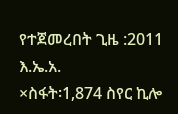የተጀመረበት ጊዜ :2011 እ.ኤ.አ.
×ስፋት፡1,874 ስየር ኪሎ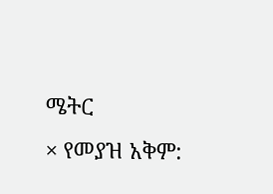ሜትር
× የመያዝ አቅም: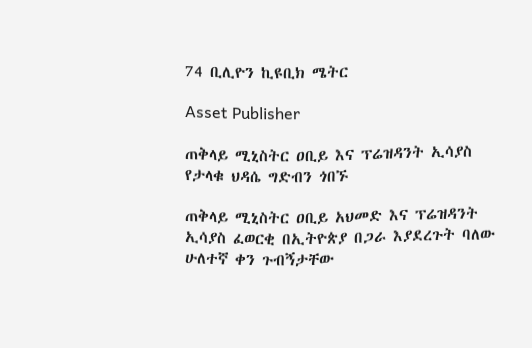74 ቢሊዮን ኪዩቢክ ሜትር

Asset Publisher

ጠቅላይ ሚኒስትር ዐቢይ እና ፕሬዝዳንት ኢሳያስ የታላቁ ህዳሴ ግድብን ጎበኙ

ጠቅላይ ሚኒስትር ዐቢይ አህመድ እና ፕሬዝዳንት ኢሳያስ ፈወርቂ በኢትዮጵያ በጋራ እያደረጉት ባለው ሁለተኛ ቀን ጉብኝታቸው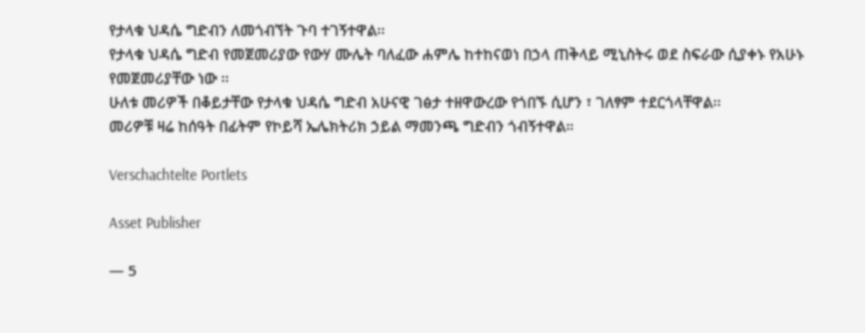የታላቁ ህዳሴ ግድብን ለመጎብኘት ጉባ ተገኝተዋል፡፡
የታላቁ ህዳሴ ግድብ የመጀመሪያው የውሃ ሙሌት ባለፈው ሐምሌ ከተከናወነ በኃላ ጠቅላይ ሚኒስትሩ ወደ ስፍራው ሲያቀኑ የአሁኑ የመጀመሪያቸው ነው ፡፡
ሁለቱ መሪዎች በቆይታቸው የታላቁ ህዳሴ ግድብ አሁናዊ ገፅታ ተዘዋውረው የጎበኙ ሲሆን ፣ ገለፃም ተደርጎላቸዋል፡፡
መሪዎቹ ዛሬ ከሰዓት በፊትም የኮይሻ ኤሌክትሪክ ኃይል ማመንጫ ግድብን ጎብኝተዋል።

Verschachtelte Portlets

Asset Publisher

— 5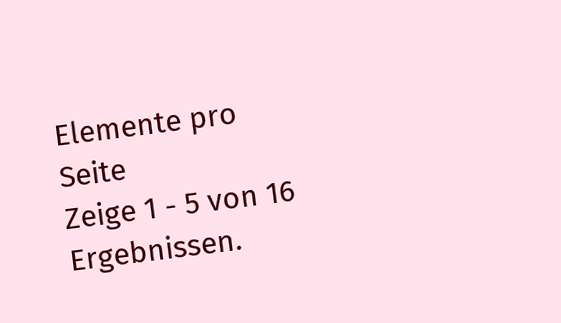Elemente pro Seite
Zeige 1 - 5 von 16 Ergebnissen.